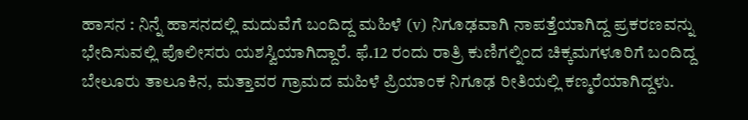ಹಾಸನ : ನಿನ್ನೆ ಹಾಸನದಲ್ಲಿ ಮದುವೆಗೆ ಬಂದಿದ್ದ ಮಹಿಳೆ (v) ನಿಗೂಢವಾಗಿ ನಾಪತ್ತೆಯಾಗಿದ್ದ ಪ್ರಕರಣವನ್ನು ಭೇದಿಸುವಲ್ಲಿ ಪೊಲೀಸರು ಯಶಸ್ವಿಯಾಗಿದ್ದಾರೆ. ಫೆ.12 ರಂದು ರಾತ್ರಿ ಕುಣಿಗಲ್ನಿಂದ ಚಿಕ್ಕಮಗಳೂರಿಗೆ ಬಂದಿದ್ದ ಬೇಲೂರು ತಾಲೂಕಿನ, ಮತ್ತಾವರ ಗ್ರಾಮದ ಮಹಿಳೆ ಪ್ರಿಯಾಂಕ ನಿಗೂಢ ರೀತಿಯಲ್ಲಿ ಕಣ್ಮರೆಯಾಗಿದ್ದಳು.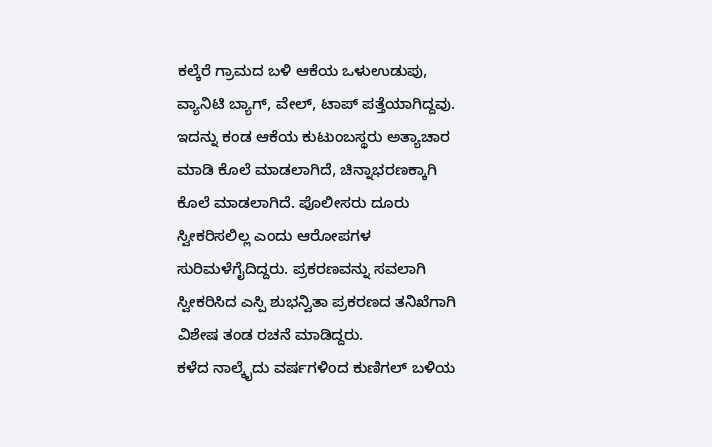ಕಲ್ಕೆರೆ ಗ್ರಾಮದ ಬಳಿ ಆಕೆಯ ಒಳುಉಡುಪು, ವ್ಯಾನಿಟಿ ಬ್ಯಾಗ್, ವೇಲ್, ಟಾಪ್ ಪತ್ತೆಯಾಗಿದ್ದವು. ಇದನ್ನು ಕಂಡ ಆಕೆಯ ಕುಟುಂಬಸ್ಥರು ಅತ್ಯಾಚಾರ ಮಾಡಿ ಕೊಲೆ ಮಾಡಲಾಗಿದೆ, ಚಿನ್ನಾಭರಣಕ್ಕಾಗಿ ಕೊಲೆ ಮಾಡಲಾಗಿದೆ. ಪೊಲೀಸರು ದೂರು ಸ್ವೀಕರಿಸಲಿಲ್ಲ ಎಂದು ಆರೋಪಗಳ ಸುರಿಮಳೆಗೈದಿದ್ದರು. ಪ್ರಕರಣವನ್ನು ಸವಲಾಗಿ ಸ್ವೀಕರಿಸಿದ ಎಸ್ಪಿ ಶುಭನ್ವಿತಾ ಪ್ರಕರಣದ ತನಿಖೆಗಾಗಿ ವಿಶೇಷ ತಂಡ ರಚನೆ ಮಾಡಿದ್ದರು.
ಕಳೆದ ನಾಲ್ಕೈದು ವರ್ಷಗಳಿಂದ ಕುಣಿಗಲ್ ಬಳಿಯ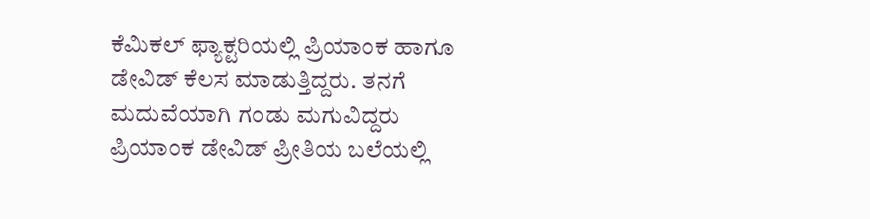ಕೆಮಿಕಲ್ ಫ್ಯಾಕ್ಟರಿಯಲ್ಲಿ ಪ್ರಿಯಾಂಕ ಹಾಗೂ ಡೇವಿಡ್ ಕೆಲಸ ಮಾಡುತ್ತಿದ್ದರು. ತನಗೆ ಮದುವೆಯಾಗಿ ಗಂಡು ಮಗುವಿದ್ದರು ಪ್ರಿಯಾಂಕ ಡೇವಿಡ್ ಪ್ರೀತಿಯ ಬಲೆಯಲ್ಲಿ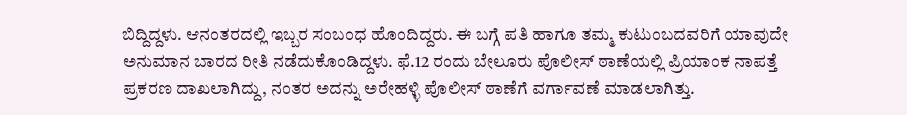ಬಿದ್ದಿದ್ದಳು. ಆನಂತರದಲ್ಲಿ ಇಬ್ಬರ ಸಂಬಂಧ ಹೊಂದಿದ್ದರು. ಈ ಬಗ್ಗೆ ಪತಿ ಹಾಗೂ ತಮ್ಮ ಕುಟುಂಬದವರಿಗೆ ಯಾವುದೇ ಅನುಮಾನ ಬಾರದ ರೀತಿ ನಡೆದುಕೊಂಡಿದ್ದಳು. ಫೆ.12 ರಂದು ಬೇಲೂರು ಪೊಲೀಸ್ ಠಾಣೆಯಲ್ಲಿ ಪ್ರಿಯಾಂಕ ನಾಪತ್ತೆ ಪ್ರಕರಣ ದಾಖಲಾಗಿದ್ದು, ನಂತರ ಅದನ್ನು ಅರೇಹಳ್ಳಿ ಪೊಲೀಸ್ ಠಾಣೆಗೆ ವರ್ಗಾವಣೆ ಮಾಡಲಾಗಿತ್ತು.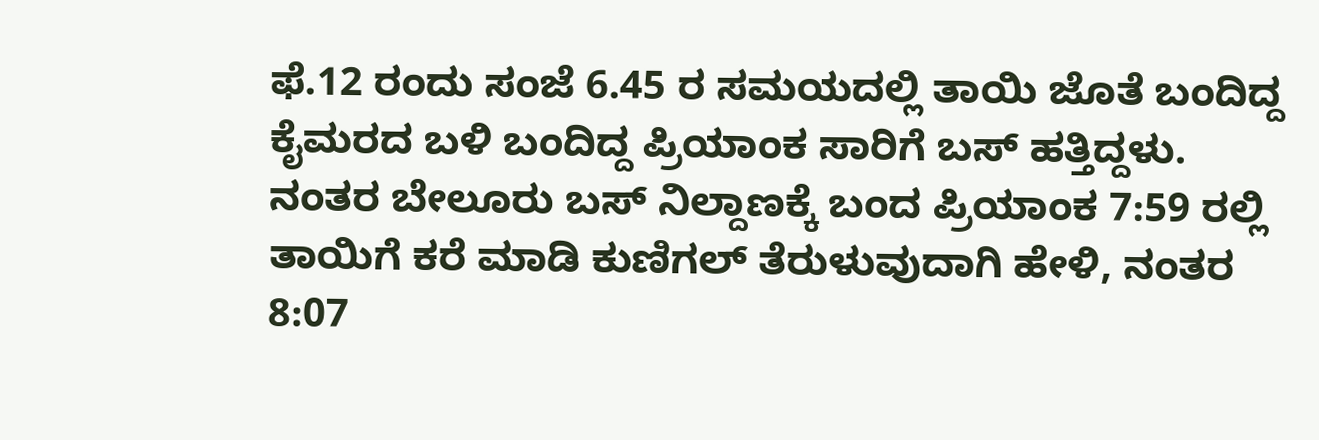ಫೆ.12 ರಂದು ಸಂಜೆ 6.45 ರ ಸಮಯದಲ್ಲಿ ತಾಯಿ ಜೊತೆ ಬಂದಿದ್ದ ಕೈಮರದ ಬಳಿ ಬಂದಿದ್ದ ಪ್ರಿಯಾಂಕ ಸಾರಿಗೆ ಬಸ್ ಹತ್ತಿದ್ದಳು. ನಂತರ ಬೇಲೂರು ಬಸ್ ನಿಲ್ದಾಣಕ್ಕೆ ಬಂದ ಪ್ರಿಯಾಂಕ 7:59 ರಲ್ಲಿ ತಾಯಿಗೆ ಕರೆ ಮಾಡಿ ಕುಣಿಗಲ್ ತೆರುಳುವುದಾಗಿ ಹೇಳಿ, ನಂತರ 8:07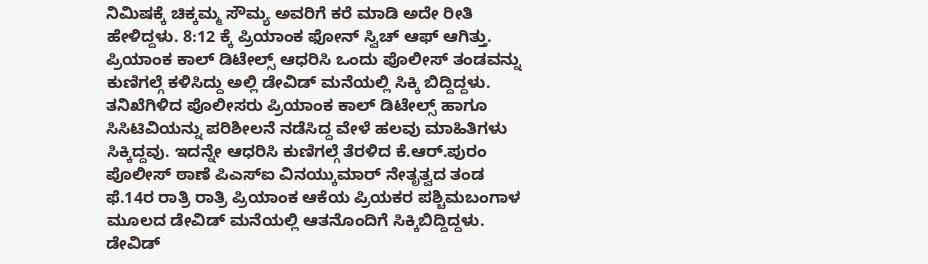ನಿಮಿಷಕ್ಕೆ ಚಿಕ್ಕಮ್ಮ ಸೌಮ್ಯ ಅವರಿಗೆ ಕರೆ ಮಾಡಿ ಅದೇ ರೀತಿ ಹೇಳಿದ್ದಳು. 8:12 ಕ್ಕೆ ಪ್ರಿಯಾಂಕ ಫೋನ್ ಸ್ವಿಚ್ ಆಫ್ ಆಗಿತ್ತು. ಪ್ರಿಯಾಂಕ ಕಾಲ್ ಡಿಟೇಲ್ಸ್ ಆಧರಿಸಿ ಒಂದು ಪೊಲೀಸ್ ತಂಡವನ್ನು ಕುಣಿಗಲ್ಗೆ ಕಳಿಸಿದ್ದು ಅಲ್ಲಿ ಡೇವಿಡ್ ಮನೆಯಲ್ಲಿ ಸಿಕ್ಕಿ ಬಿದ್ದಿದ್ದಳು.
ತನಿಖೆಗಿಳಿದ ಪೊಲೀಸರು ಪ್ರಿಯಾಂಕ ಕಾಲ್ ಡಿಟೇಲ್ಸ್ ಹಾಗೂ ಸಿಸಿಟಿವಿಯನ್ನು ಪರಿಶೀಲನೆ ನಡೆಸಿದ್ದ ವೇಳೆ ಹಲವು ಮಾಹಿತಿಗಳು ಸಿಕ್ಕಿದ್ದವು. ಇದನ್ನೇ ಆಧರಿಸಿ ಕುಣಿಗಲ್ಗೆ ತೆರಳಿದ ಕೆ.ಆರ್.ಪುರಂ ಪೊಲೀಸ್ ಠಾಣೆ ಪಿಎಸ್ಐ ವಿನಯ್ಕುಮಾರ್ ನೇತೃತ್ವದ ತಂಡ ಫೆ.14ರ ರಾತ್ರಿ ರಾತ್ರಿ ಪ್ರಿಯಾಂಕ ಆಕೆಯ ಪ್ರಿಯಕರ ಪಶ್ಚಿಮಬಂಗಾಳ ಮೂಲದ ಡೇವಿಡ್ ಮನೆಯಲ್ಲಿ ಆತನೊಂದಿಗೆ ಸಿಕ್ಕಿಬಿದ್ದಿದ್ದಳು.
ಡೇವಿಡ್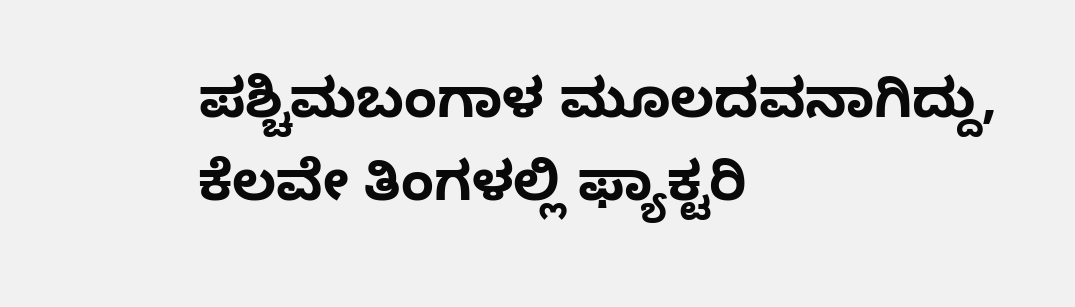ಪಶ್ಚಿಮಬಂಗಾಳ ಮೂಲದವನಾಗಿದ್ದು, ಕೆಲವೇ ತಿಂಗಳಲ್ಲಿ ಫ್ಯಾಕ್ಟರಿ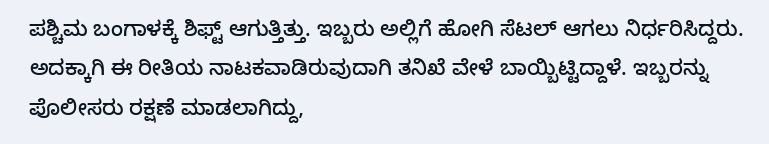ಪಶ್ಚಿಮ ಬಂಗಾಳಕ್ಕೆ ಶಿಫ್ಟ್ ಆಗುತ್ತಿತ್ತು. ಇಬ್ಬರು ಅಲ್ಲಿಗೆ ಹೋಗಿ ಸೆಟಲ್ ಆಗಲು ನಿರ್ಧರಿಸಿದ್ದರು. ಅದಕ್ಕಾಗಿ ಈ ರೀತಿಯ ನಾಟಕವಾಡಿರುವುದಾಗಿ ತನಿಖೆ ವೇಳೆ ಬಾಯ್ಬಿಟ್ಟಿದ್ದಾಳೆ. ಇಬ್ಬರನ್ನು ಪೊಲೀಸರು ರಕ್ಷಣೆ ಮಾಡಲಾಗಿದ್ದು,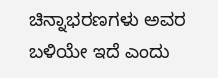ಚಿನ್ನಾಭರಣಗಳು ಅವರ ಬಳಿಯೇ ಇದೆ ಎಂದು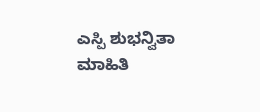ಎಸ್ಪಿ ಶುಭನ್ವಿತಾ ಮಾಹಿತಿ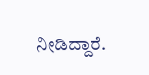ನೀಡಿದ್ದಾರೆ.